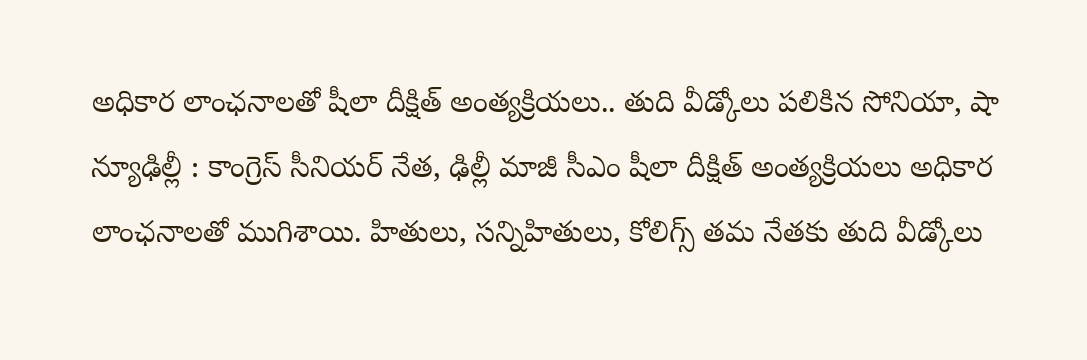అధికార లాంఛనాలతో షీలా దీక్షిత్ అంత్యక్రియలు.. తుది వీడ్కోలు పలికిన సోనియా, షా
న్యూఢిల్లీ : కాంగ్రెస్ సీనియర్ నేత, ఢిల్లీ మాజీ సీఎం షీలా దీక్షిత్ అంత్యక్రియలు అధికార లాంఛనాలతో ముగిశాయి. హితులు, సన్నిహితులు, కోలిగ్స్ తమ నేతకు తుది వీడ్కోలు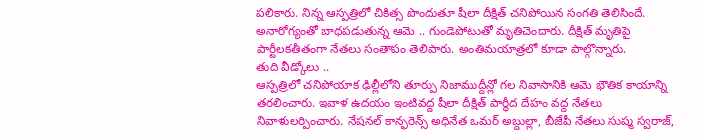పలికారు. నిన్న ఆస్పత్రిలో చికిత్స పొందుతూ షీలా దీక్షిత్ చనిపోయిన సంగతి తెలిసిందే. అనారోగ్యంతో బాధపడుతున్న ఆమె .. గుండెపోటుతో మృతిచెందారు. దీక్షిత్ మృతిపై పార్టీలకతీతంగా నేతలు సంతాపం తెలిపారు. అంతిమయాత్రలో కూడా పాల్గొన్నారు.
తుది వీడ్కోలు ..
ఆస్పత్రిలో చనిపోయాక ఢిల్లీలోని తూర్పు నిజాముద్దీన్లో గల నివాసానికి ఆమె భౌతిక కాయాన్ని తరలించారు. ఇవాళ ఉదయం ఇంటివద్ద షీలా దీక్షిత్ పార్ధీద దేహం వద్ద నేతలు నివాళులర్పించారు. నేషనల్ కాన్ఫరెన్స్ అధినేత ఒమర్ అబ్దుల్లా, బీజేపీ నేతలు సుష్మ స్వరాజ్,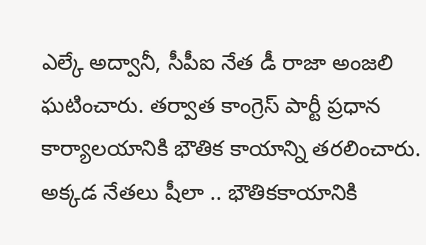ఎల్కే అద్వానీ, సీపీఐ నేత డీ రాజా అంజలి ఘటించారు. తర్వాత కాంగ్రెస్ పార్టీ ప్రధాన కార్యాలయానికి భౌతిక కాయాన్ని తరలించారు. అక్కడ నేతలు షీలా .. భౌతికకాయానికి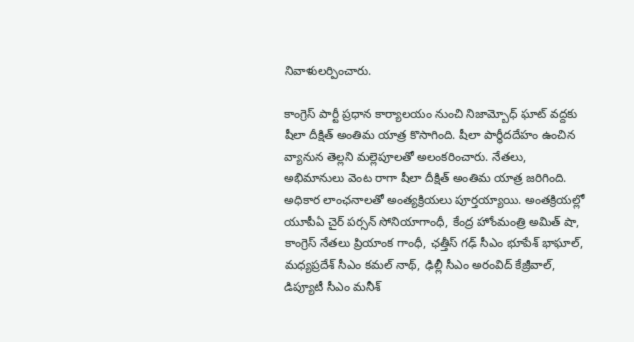నివాళులర్పించారు.

కాంగ్రెస్ పార్టీ ప్రధాన కార్యాలయం నుంచి నిజామ్బోధ్ ఘాట్ వద్దకు షీలా దీక్షిత్ అంతిమ యాత్ర కొసాగింది. షీలా పార్థీదదేహం ఉంచిన వ్యానున తెల్లని మల్లెపూలతో అలంకరించారు. నేతలు, అభిమానులు వెంట రాగా షీలా దీక్షిత్ అంతిమ యాత్ర జరిగింది. అధికార లాంఛనాలతో అంత్యక్రియలు పూర్తయ్యాయి. అంతక్రియల్లో యూపీఏ చైర్ పర్సన్ సోనియాగాంధీ, కేంద్ర హోంమంత్రి అమిత్ షా, కాంగ్రెస్ నేతలు ప్రియాంక గాంధీ, ఛత్తీస్ గఢ్ సీఎం భూపేశ్ భాఘాల్, మధ్యప్రదేశ్ సీఎం కమల్ నాథ్, ఢిల్లీ సీఎం అరంవిద్ కేజ్రీవాల్, డిప్యూటీ సీఎం మనీశ్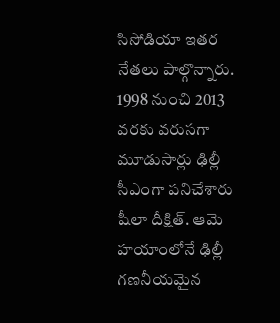సిసోడియా ఇతర నేతలు పాల్గొన్నారు. 1998 నుంచి 2013 వరకు వరుసగా మూడుసార్లు ఢిల్లీ సీఎంగా పనిచేశారు షీలా దీక్షిత్. ఆమె హయాంలోనే ఢిల్లీ గణనీయమైన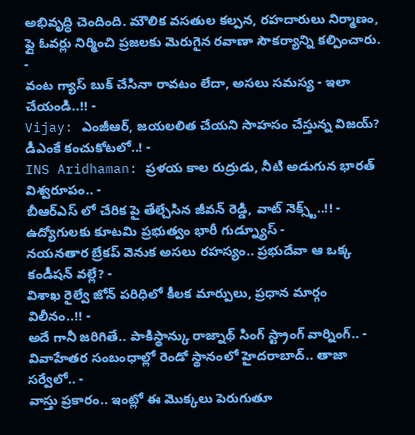అభివృద్ధి చెందింది. మౌలిక వసతుల కల్పన, రహదారులు నిర్మాణం, ఫ్లై ఓవర్లు నిర్మించి ప్రజలకు మెరుగైన రవాణా సౌకర్యాన్ని కల్పించారు.
-
వంట గ్యాస్ బుక్ చేసినా రావటం లేదా, అసలు సమస్య - ఇలా చేయండి..!! -
Vijay: ఎంజీఆర్, జయలలిత చేయని సాహసం చేస్తున్న విజయ్? డీఎంకే కంచుకోటలో..! -
INS Aridhaman: ప్రళయ కాల రుద్రుడు, నీటి అడుగున భారత్ విశ్వరూపం.. -
బీఆర్ఎస్ లో చేరిక పై తేల్చేసిన జీవన్ రెడ్డి, వాట్ నెక్స్ట్..!! -
ఉద్యోగులకు కూటమి ప్రభుత్వం భారీ గుడ్న్యూస్ -
నయనతార బ్రేకప్ వెనుక అసలు రహస్యం.. ప్రభుదేవా ఆ ఒక్క కండీషన్ వల్లే? -
విశాఖ రైల్వే జోన్ పరిధిలో కీలక మార్పులు, ప్రధాన మార్గం విలీనం..!! -
అదే గానీ జరిగితే.. పాకిస్థాన్కు రాజ్నాథ్ సింగ్ స్ట్రాంగ్ వార్నింగ్.. -
వివాహేతర సంబంధాల్లో రెండో స్థానంలో హైదరాబాద్.. తాజా సర్వేలో.. -
వాస్తు ప్రకారం.. ఇంట్లో ఈ మొక్కలు పెరుగుతూ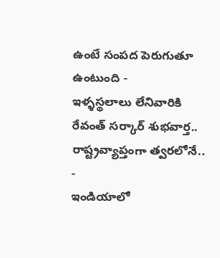ఉంటే సంపద పెరుగుతూ ఉంటుంది -
ఇళ్ళస్థలాలు లేనివారికి రేవంత్ సర్కార్ శుభవార్త.. రాష్ట్రవ్యాప్తంగా త్వరలోనే.. -
ఇండియాలో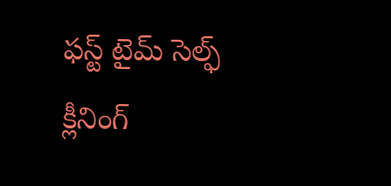ఫస్ట్ టైమ్ సెల్ఫ్ క్లీనింగ్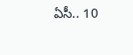ఏసీ.. 10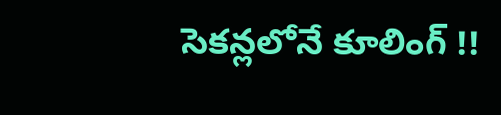సెకన్లలోనే కూలింగ్ !!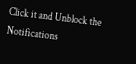Click it and Unblock the Notifications